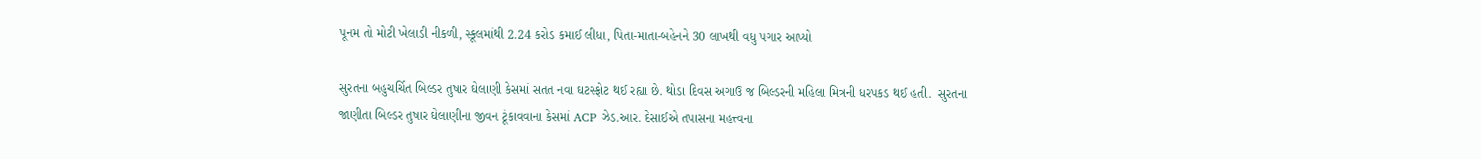પૂનમ તો મોટી ખેલાડી નીકળી, સ્કૂલમાંથી 2.24 કરોડ કમાઈ લીધા, પિતા-માતા-બહેનને 30 લાખથી વધુ પગાર આપ્યો

સુરતના બહુચર્ચિત બિલ્ડર તુષાર ઘેલાણી કેસમાં સતત નવા ઘટસ્ફોટ થઈ રહ્યા છે. થોડા દિવસ અગાઉ જ બિલ્ડરની મહિલા મિત્રની ધરપકડ થઈ હતી.  સુરતના જાણીતા બિલ્ડર તુષાર ઘેલાણીના જીવન ટૂંકાવવાના કેસમાં ACP ઝેડ.આર. દેસાઈએ તપાસના મહત્ત્વના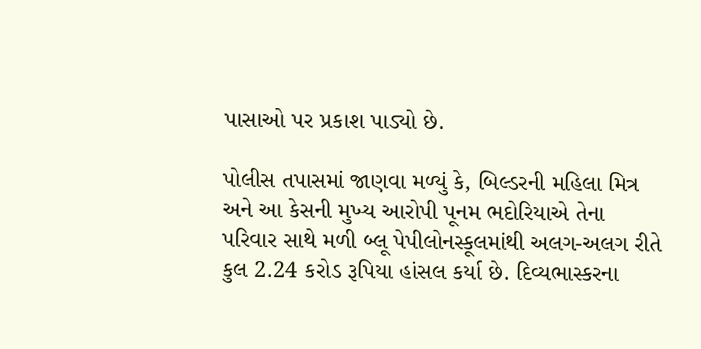પાસાઓ પર પ્રકાશ પાડ્યો છે.

પોલીસ તપાસમાં જાણવા મળ્યું કે, બિલ્ડરની મહિલા મિત્ર અને આ કેસની મુખ્ય આરોપી પૂનમ ભદોરિયાએ તેના પરિવાર સાથે મળી બ્લૂ પેપીલોનસ્કૂલમાંથી અલગ-અલગ રીતે કુલ 2.24 કરોડ રૂપિયા હાંસલ કર્યા છે. દિવ્યભાસ્કરના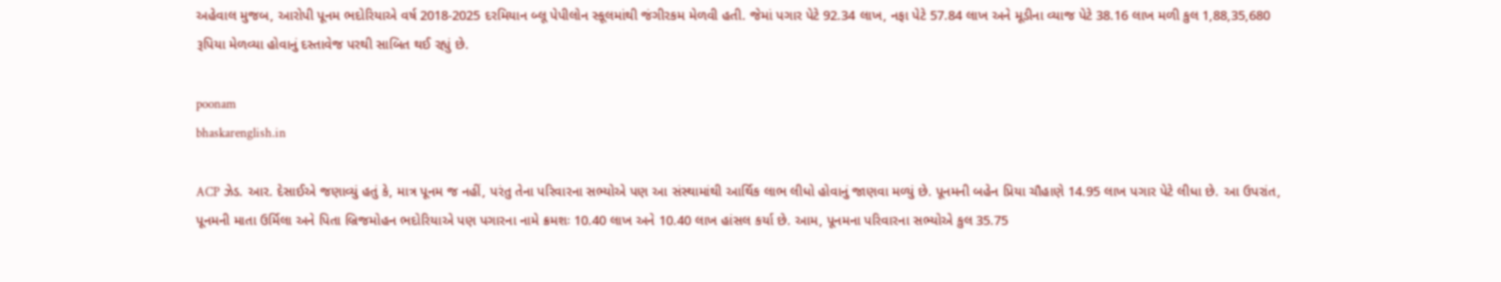અહેવાલ મુજબ, આરોપી પૂનમ ભદોરિયાએ વર્ષ 2018-2025 દરમિયાન બ્લૂ પેપીલોન સ્કૂલમાંથી જંગીરકમ મેળવી હતી. જેમાં પગાર પેટે 92.34 લાખ, નફા પેટે 57.84 લાખ અને મૂડીના વ્યાજ પેટે 38.16 લાખ મળી કુલ 1,88,35,680 રૂપિયા મેળવ્યા હોવાનું દસ્તાવેજ પરથી સાબિત થઈ રહ્યું છે.

poonam
bhaskarenglish.in

ACP ઝેડ. આર. દેસાઈએ જણાવ્યું હતું કે, માત્ર પૂનમ જ નહીં, પરંતુ તેના પરિવારના સભ્યોએ પણ આ સંસ્થામાંથી આર્થિક લાભ લીધો હોવાનું જાણવા મળ્યું છે. પૂનમની બહેન પ્રિયા ચૌહાણે 14.95 લાખ પગાર પેટે લીધા છે. આ ઉપરાંત, પૂનમની માતા ઉર્મિલા અને પિતા બ્રિજમોહન ભદોરિયાએ પણ પગારના નામે ક્રમશઃ 10.40 લાખ અને 10.40 લાખ હાંસલ કર્યા છે. આમ, પૂનમના પરિવારના સભ્યોએ કુલ 35.75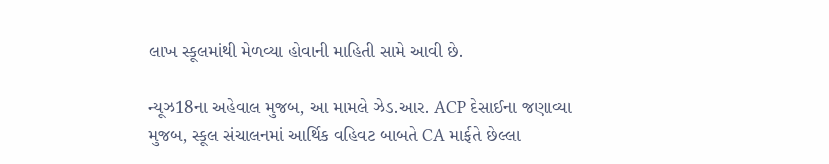લાખ સ્કૂલમાંથી મેળવ્યા હોવાની માહિતી સામે આવી છે.

ન્યૂઝ18ના અહેવાલ મુજબ, આ મામલે ઝેડ.આર. ACP દેસાઈના જણાવ્યા મુજબ, સ્કૂલ સંચાલનમાં આર્થિક વહિવટ બાબતે CA માર્ફતે છેલ્લા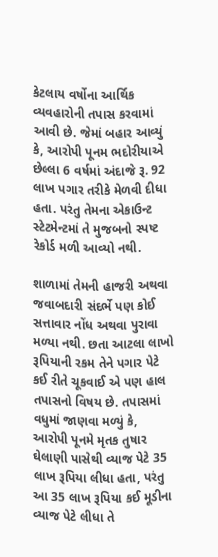કેટલાય વર્ષોના આર્થિક વ્યવહારોની તપાસ કરવામાં આવી છે. જેમાં બહાર આવ્યું કે, આરોપી પૂનમ ભદોરીયાએ છેલ્લા 6 વર્ષમાં અંદાજે રૂ. 92 લાખ પગાર તરીકે મેળવી દીધા હતા. પરંતુ તેમના એકાઉન્ટ સ્ટેટમેન્ટમાં તે મુજબનો સ્પષ્ટ રેકોર્ડ મળી આવ્યો નથી.

શાળામાં તેમની હાજરી અથવા જવાબદારી સંદર્ભે પણ કોઈ સત્તાવાર નોંધ અથવા પુરાવા મળ્યા નથી. છતા આટલા લાખો રૂપિયાની રકમ તેને પગાર પેટે કઈ રીતે ચૂકવાઈ એ પણ હાલ તપાસનો વિષય છે. તપાસમાં વધુમાં જાણવા મળ્યું કે, આરોપી પૂનમે મૃતક તુષાર ઘેલાણી પાસેથી વ્યાજ પેટે 35 લાખ રૂપિયા લીધા હતા, પરંતુ આ 35 લાખ રૂપિયા કઈ મૂડીના વ્યાજ પેટે લીધા તે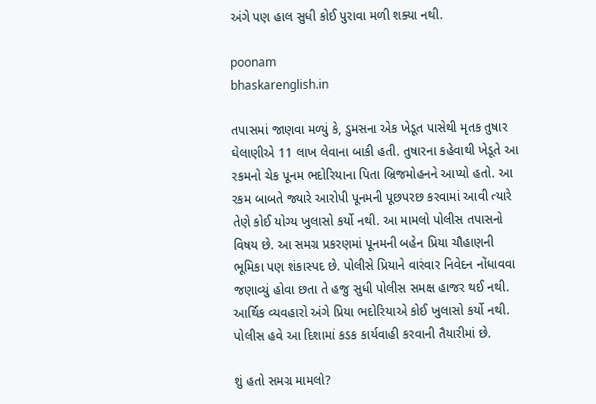અંગે પણ હાલ સુધી કોઈ પુરાવા મળી શક્યા નથી.

poonam
bhaskarenglish.in

તપાસમાં જાણવા મળ્યું કે, ડુમસના એક ખેડૂત પાસેથી મૃતક તુષાર ઘેલાણીએ 11 લાખ લેવાના બાકી હતી. તુષારના કહેવાથી ખેડૂતે આ રકમનો ચેક પૂનમ ભદોરિયાના પિતા બ્રિજમોહનને આપ્યો હતો. આ રકમ બાબતે જ્યારે આરોપી પૂનમની પૂછપરછ કરવામાં આવી ત્યારે તેણે કોઈ યોગ્ય ખુલાસો કર્યો નથી. આ મામલો પોલીસ તપાસનો વિષય છે. આ સમગ્ર પ્રકરણમાં પૂનમની બહેન પ્રિયા ચૌહાણની ભૂમિકા પણ શંકાસ્પદ છે. પોલીસે પ્રિયાને વારંવાર નિવેદન નોંધાવવા જણાવ્યું હોવા છતા તે હજુ સુધી પોલીસ સમક્ષ હાજર થઈ નથી. આર્થિક વ્યવહારો અંગે પ્રિયા ભદોરિયાએ કોઈ ખુલાસો કર્યો નથી. પોલીસ હવે આ દિશામાં કડક કાર્યવાહી કરવાની તૈયારીમાં છે.

શું હતો સમગ્ર મામલો?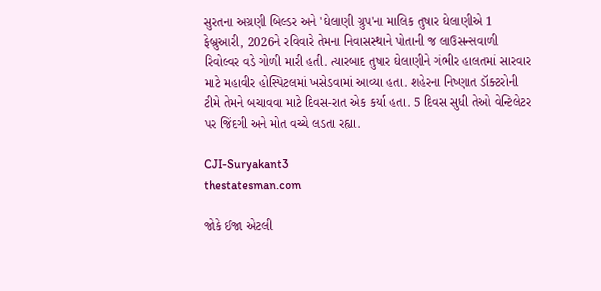સુરતના અગ્રણી બિલ્ડર અને 'ઘેલાણી ગ્રુપ'ના માલિક તુષાર ઘેલાણીએ 1 ફેબ્રુઆરી, 2026ને રવિવારે તેમના નિવાસસ્થાને પોતાની જ લાઉસન્સવાળી રિવોલ્વર વડે ગોળી મારી હતી. ત્યારબાદ તુષાર ઘેલાણીને ગંભીર હાલતમાં સારવાર માટે મહાવીર હોસ્પિટલમાં ખસેડવામાં આવ્યા હતા. શહેરના નિષ્ણાત ડૉક્ટરોની ટીમે તેમને બચાવવા માટે દિવસ-રાત એક કર્યા હતા. 5 દિવસ સુધી તેઓ વેન્ટિલેટર પર જિંદગી અને મોત વચ્ચે લડતા રહ્યા.

CJI-Suryakant3
thestatesman.com

જોકે ઈજા એટલી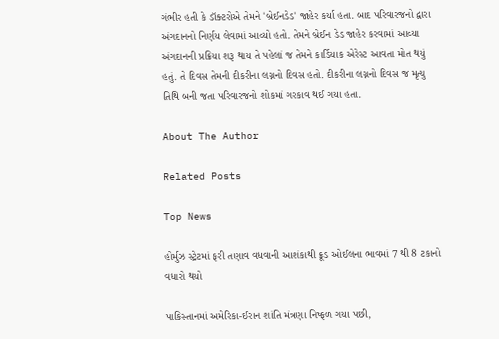ગંભીર હતી કે ડૉક્ટરોએ તેમને 'બ્રેઈનડેડ' જાહેર કર્યા હતા. બાદ પરિવારજનો દ્વારા અંગદાનનો નિર્ણય લેવામાં આવ્યો હતો. તેમને બ્રેઈન ડેડ જાહેર કરવામાં આવ્યા અંગદાનની પ્રક્રિયા શરૂ થાય તે પહેલાં જ તેમને કાર્ડિયાક એરેસ્ટ આવતા મોત થયું હતું. તે દિવસ તેમની દીકરીના લગ્નનો દિવસ હતો. દીકરીના લગ્નનો દિવસ જ મૃત્યુ તિથિ બની જતા પરિવારજનો શોકમાં ગરકાવ થઈ ગયા હતા.

About The Author

Related Posts

Top News

હોર્મુઝ સ્ટ્રેટમાં ફરી તણાવ વધવાની આશંકાથી ક્રૂડ ઓઈલના ભાવમાં 7 થી 8 ટકાનો વધારો થયો

પાકિસ્તાનમાં અમેરિકા-ઈરાન શાંતિ મંત્રણા નિષ્ફળ ગયા પછી,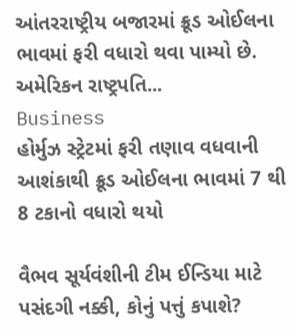આંતરરાષ્ટ્રીય બજારમાં ક્રૂડ ઓઈલના ભાવમાં ફરી વધારો થવા પામ્યો છે. અમેરિકન રાષ્ટ્રપતિ...
Business
હોર્મુઝ સ્ટ્રેટમાં ફરી તણાવ વધવાની આશંકાથી ક્રૂડ ઓઈલના ભાવમાં 7 થી 8 ટકાનો વધારો થયો

વૈભવ સૂર્યવંશીની ટીમ ઈન્ડિયા માટે પસંદગી નક્કી, કોનું પત્તું કપાશે?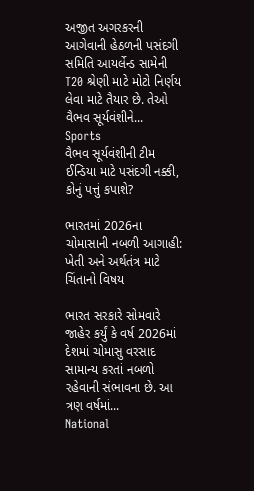અજીત અગરકરની આગેવાની હેઠળની પસંદગી સમિતિ આયર્લેન્ડ સામેની T20 શ્રેણી માટે મોટો નિર્ણય લેવા માટે તૈયાર છે. તેઓ વૈભવ સૂર્યવંશીને...
Sports
વૈભવ સૂર્યવંશીની ટીમ ઈન્ડિયા માટે પસંદગી નક્કી, કોનું પત્તું કપાશે?

ભારતમાં 2026ના ચોમાસાની નબળી આગાહી: ખેતી અને અર્થતંત્ર માટે ચિંતાનો વિષય

ભારત સરકારે સોમવારે જાહેર કર્યું કે વર્ષ 2026માં દેશમાં ચોમાસુ વરસાદ સામાન્ય કરતાં નબળો રહેવાની સંભાવના છે. આ ત્રણ વર્ષમાં...
National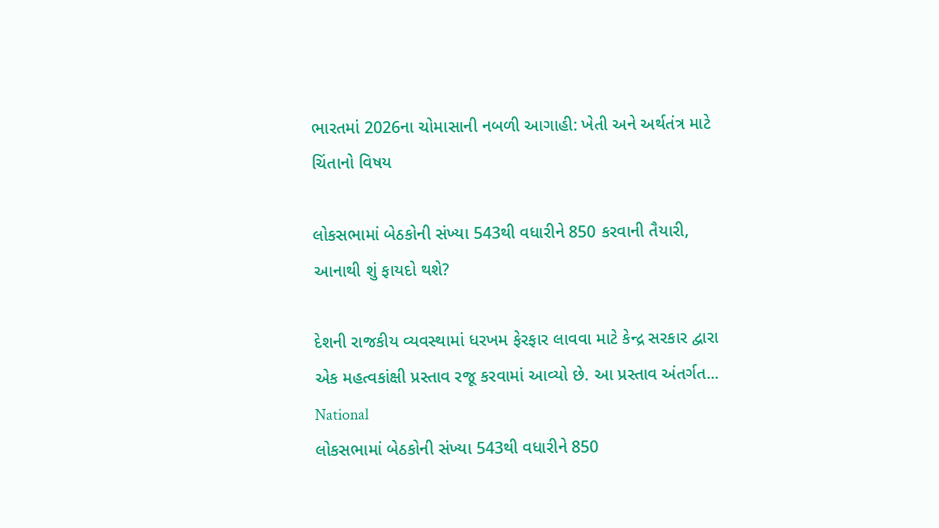ભારતમાં 2026ના ચોમાસાની નબળી આગાહી: ખેતી અને અર્થતંત્ર માટે ચિંતાનો વિષય

લોકસભામાં બેઠકોની સંખ્યા 543થી વધારીને 850 કરવાની તૈયારી, આનાથી શું ફાયદો થશે?

દેશની રાજકીય વ્યવસ્થામાં ધરખમ ફેરફાર લાવવા માટે કેન્દ્ર સરકાર દ્વારા એક મહત્વકાંક્ષી પ્રસ્તાવ રજૂ કરવામાં આવ્યો છે. આ પ્રસ્તાવ અંતર્ગત...
National
લોકસભામાં બેઠકોની સંખ્યા 543થી વધારીને 850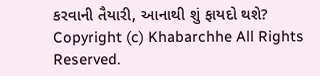કરવાની તૈયારી, આનાથી શું ફાયદો થશે?
Copyright (c) Khabarchhe All Rights Reserved.